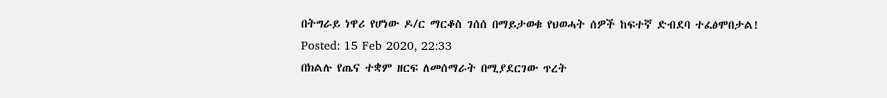በትግራይ ነዋሪ የሆነው ዶ/ር ማርቆስ ገሰሰ በማይታወቁ የህወሓት ሰዎች ከፍተኛ ድብደባ ተፈፅሞበታል!
Posted: 15 Feb 2020, 22:33
በክልሉ የጤና ተቋም ዘርፍ ለመሰማራት በሚያደርገው ጥረት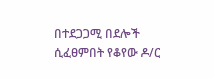በተደጋጋሚ በደሎች ሲፈፀምበት የቆየው ዶ/ር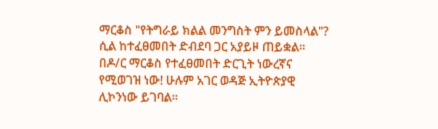ማርቆስ "የትግራይ ክልል መንግስት ምን ይመስላል"? ሲል ከተፈፀመበት ድብደባ ጋር አያይዞ ጠይቋል። በዶ/ር ማርቆስ የተፈፀመበት ድርጊት ነውረኛና የሚወገዝ ነው! ሁሉም አገር ወዳጅ ኢትዮጵያዊ ሊኮንነው ይገባል።